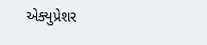એક્યુપ્રેશર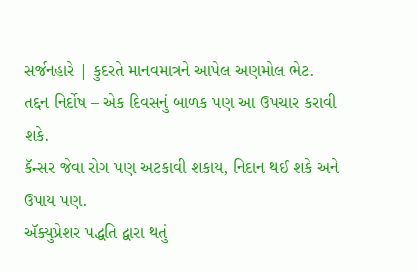સર્જનહારે | કુદરતે માનવમાત્રને આપેલ અણમોલ ભેટ.
તદ્દન નિર્દોષ – એક દિવસનું બાળક પણ આ ઉપચાર કરાવી
શકે.
કૅન્સર જેવા રોગ પણ અટકાવી શકાય, નિદાન થઈ શકે અને
ઉપાય પણ.
ઍક્યુપ્રેશર પદ્ધતિ દ્વારા થતું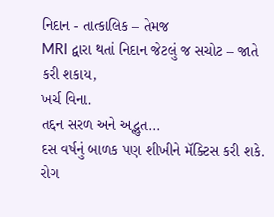નિદાન - તાત્કાલિક – તેમજ
MRI દ્વારા થતાં નિદાન જેટલું જ સચોટ – જાતે કરી શકાય,
ખર્ચ વિના.
તદ્દન સરળ અને અદ્ભુત...
દસ વર્ષનું બાળક પણ શીખીને મૅક્ટિસ કરી શકે.
રોગ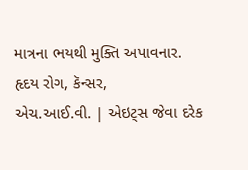માત્રના ભયથી મુક્તિ અપાવનાર. હૃદય રોગ, કૅન્સર,
એચ.આઈ.વી. | એઇટ્સ જેવા દરેક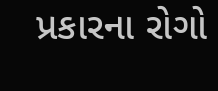પ્રકારના રોગો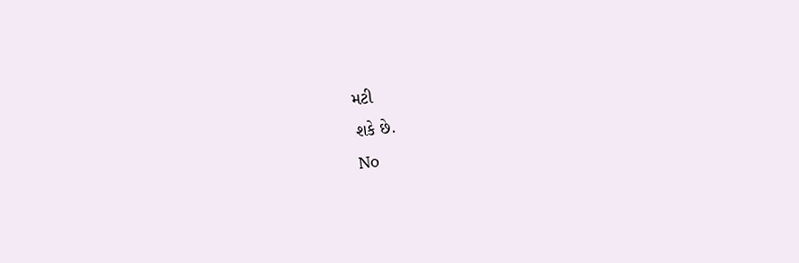મટી
શકે છે.
No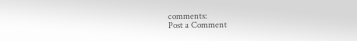comments:
Post a Comment